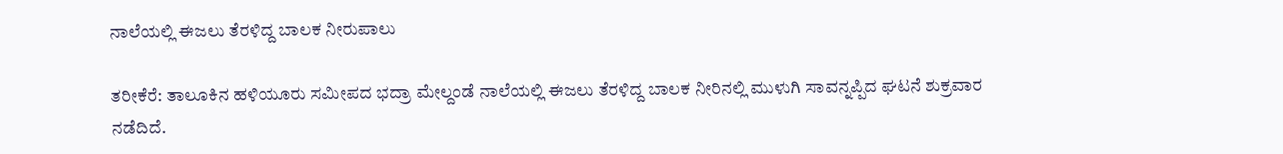ನಾಲೆಯಲ್ಲಿ ಈಜಲು ತೆರಳಿದ್ದ ಬಾಲಕ ನೀರುಪಾಲು

ತರೀಕೆರೆ: ತಾಲೂಕಿನ ಹಳಿಯೂರು ಸಮೀಪದ ಭದ್ರಾ ಮೇಲ್ದಂಡೆ ನಾಲೆಯಲ್ಲಿ ಈಜಲು ತೆರಳಿದ್ದ ಬಾಲಕ ನೀರಿನಲ್ಲಿ ಮುಳುಗಿ ಸಾವನ್ನಪ್ಪಿದ ಘಟನೆ ಶುಕ್ರವಾರ ನಡೆದಿದೆ.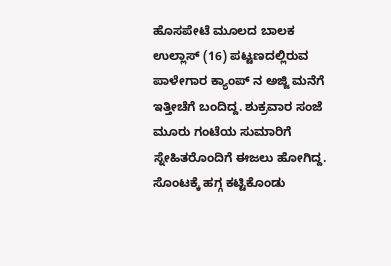ಹೊಸಪೇಟೆ ಮೂಲದ ಬಾಲಕ ಉಲ್ಲಾಸ್ (16) ಪಟ್ಟಣದಲ್ಲಿರುವ ಪಾಳೇಗಾರ ಕ್ಯಾಂಪ್ ನ ಅಜ್ಜಿ ಮನೆಗೆ ಇತ್ತೀಚೆಗೆ ಬಂದಿದ್ದ. ಶುಕ್ರವಾರ ಸಂಜೆ ಮೂರು ಗಂಟೆಯ ಸುಮಾರಿಗೆ ಸ್ನೇಹಿತರೊಂದಿಗೆ ಈಜಲು ಹೋಗಿದ್ದ. ಸೊಂಟಕ್ಕೆ ಹಗ್ಗ ಕಟ್ಟಿಕೊಂಡು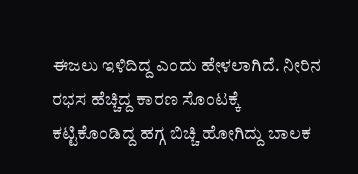ಈಜಲು ಇಳಿದಿದ್ದ ಎಂದು ಹೇಳಲಾಗಿದೆ. ನೀರಿನ ರಭಸ ಹೆಚ್ಚಿದ್ದ ಕಾರಣ ಸೊಂಟಕ್ಕೆ ಕಟ್ಟಿಕೊಂಡಿದ್ದ ಹಗ್ಗ ಬಿಚ್ಚಿ ಹೋಗಿದ್ದು ಬಾಲಕ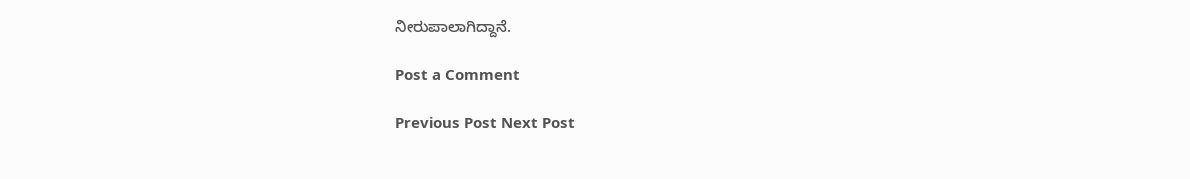ನೀರುಪಾಲಾಗಿದ್ದಾನೆ.

Post a Comment

Previous Post Next Post